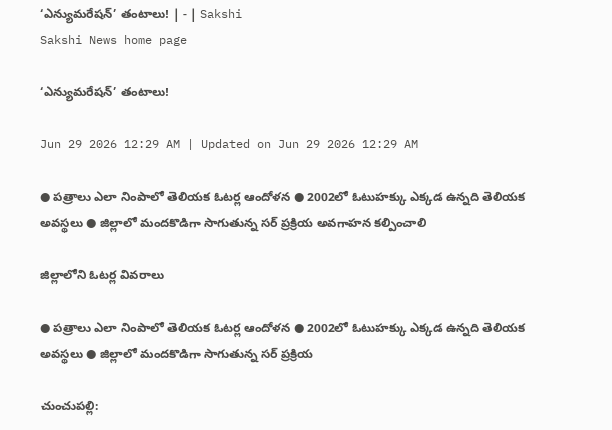‘ఎన్యుమరేషన్‌’ తంటాలు! | - | Sakshi
Sakshi News home page

‘ఎన్యుమరేషన్‌’ తంటాలు!

Jun 29 2026 12:29 AM | Updated on Jun 29 2026 12:29 AM

● పత్రాలు ఎలా నింపాలో తెలియక ఓటర్ల ఆందోళన ● 2002లో ఓటుహక్కు ఎక్కడ ఉన్నది తెలియక అవస్థలు ● జిల్లాలో మందకొడిగా సాగుతున్న సర్‌ ప్రక్రియ అవగాహన కల్పించాలి

జిల్లాలోని ఓటర్ల వివరాలు

● పత్రాలు ఎలా నింపాలో తెలియక ఓటర్ల ఆందోళన ● 2002లో ఓటుహక్కు ఎక్కడ ఉన్నది తెలియక అవస్థలు ● జిల్లాలో మందకొడిగా సాగుతున్న సర్‌ ప్రక్రియ

చుంచుపల్లి: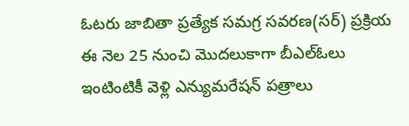ఓటరు జాబితా ప్రత్యేక సమగ్ర సవరణ(సర్‌) ప్రక్రియ ఈ నెల 25 నుంచి మొదలుకాగా బీఎల్‌ఓలు ఇంటింటికీ వెళ్లి ఎన్యుమరేషన్‌ పత్రాలు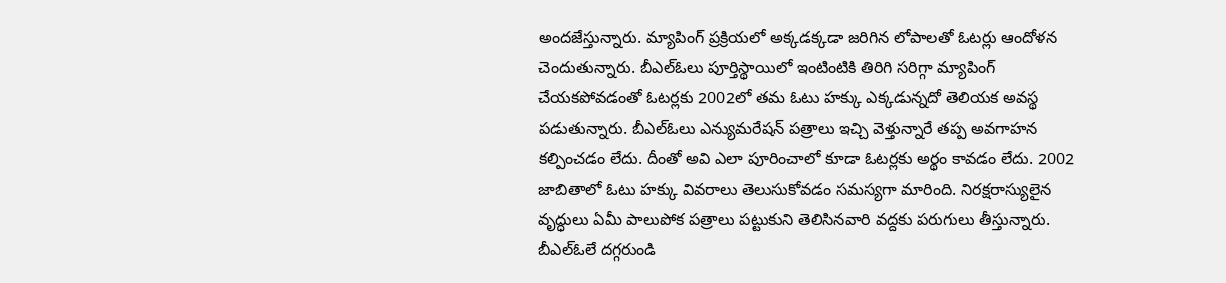అందజేస్తున్నారు. మ్యాపింగ్‌ ప్రక్రియలో అక్కడక్కడా జరిగిన లోపాలతో ఓటర్లు ఆందోళన చెందుతున్నారు. బీఎల్‌ఓలు పూర్తిస్థాయిలో ఇంటింటికి తిరిగి సరిగ్గా మ్యాపింగ్‌ చేయకపోవడంతో ఓటర్లకు 2002లో తమ ఓటు హక్కు ఎక్కడున్నదో తెలియక అవస్థ పడుతున్నారు. బీఎల్‌ఓలు ఎన్యుమరేషన్‌ పత్రాలు ఇచ్చి వెళ్తున్నారే తప్ప అవగాహన కల్పించడం లేదు. దీంతో అవి ఎలా పూరించాలో కూడా ఓటర్లకు అర్థం కావడం లేదు. 2002 జాబితాలో ఓటు హక్కు వివరాలు తెలుసుకోవడం సమస్యగా మారింది. నిరక్షరాస్యులైన వృద్ధులు ఏమీ పాలుపోక పత్రాలు పట్టుకుని తెలిసినవారి వద్దకు పరుగులు తీస్తున్నారు. బీఎల్‌ఓలే దగ్గరుండి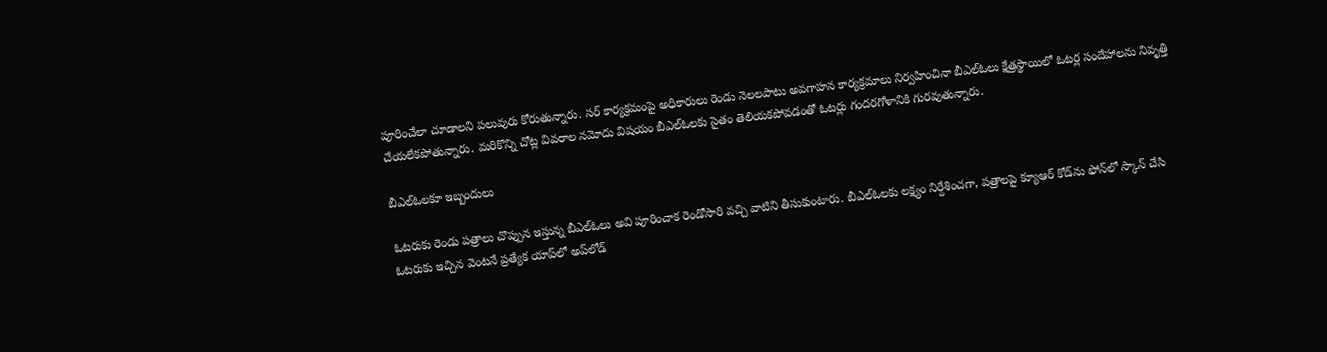పూరించేలా చూడాలని పలువురు కోరుతున్నారు. సర్‌ కార్యక్రమంపై అధికారులు రెండు నెలలపాటు అవగాహన కార్యక్రమాలు నిర్వహించినా బీఎల్‌ఓలు క్షేత్రస్థాయిలో ఓటర్ల సందేహాలను నివృత్తి చేయలేకపోతున్నారు. మరికొన్ని చోట్ల వివరాల నమోదు విషయం బీఎల్‌ఓలకు సైతం తెలియకపోవడంతో ఓటర్లు గందరగోళానికి గురవుతున్నారు.

బీఎల్‌ఓలకూ ఇబ్బందులు

ఓటరుకు రెండు పత్రాలు చొప్పున ఇస్తున్న బీఎల్‌ఓలు అవి పూరించాక రెండోసారి వచ్చి వాటిని తీసుకుంటారు. బీఎల్‌ఓలకు లక్ష్యం నిర్దేశించగా, పత్రాలపై క్యూఆర్‌ కోడ్‌ను ఫోన్‌లో స్కాన్‌ చేసి ఓటరుకు ఇచ్చిన వెంటనే ప్రత్యేక యాప్‌లో అప్‌లోడ్‌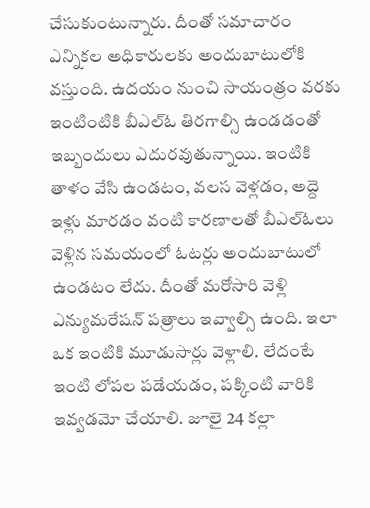చేసుకుంటున్నారు. దీంతో సమాచారం ఎన్నికల అధికారులకు అందుబాటులోకి వస్తుంది. ఉదయం నుంచి సాయంత్రం వరకు ఇంటింటికి బీఎల్‌ఓ తిరగాల్సి ఉండడంతో ఇబ్బందులు ఎదురవుతున్నాయి. ఇంటికి తాళం వేసి ఉండటం, వలస వెళ్లడం, అద్దె ఇళ్లు మారడం వంటి కారణాలతో బీఎల్‌ఓలు వెళ్లిన సమయంలో ఓటర్లు అందుబాటులో ఉండటం లేదు. దీంతో మరోసారి వెళ్లి ఎన్యుమరేషన్‌ పత్రాలు ఇవ్వాల్సి ఉంది. ఇలా ఒక ఇంటికి మూడుసార్లు వెళ్లాలి. లేదంటే ఇంటి లోపల పడేయడం, పక్కింటి వారికి ఇవ్వడమో చేయాలి. జూలై 24 కల్లా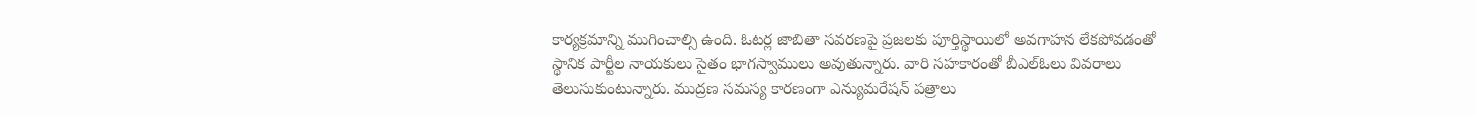కార్యక్రమాన్ని ముగించాల్సి ఉంది. ఓటర్ల జాబితా సవరణపై ప్రజలకు పూర్తిస్థాయిలో అవగాహన లేకపోవడంతో స్థానిక పార్టీల నాయకులు సైతం భాగస్వాములు అవుతున్నారు. వారి సహకారంతో బీఎల్‌ఓలు వివరాలు తెలుసుకుంటున్నారు. ముద్రణ సమస్య కారణంగా ఎన్యుమరేషన్‌ పత్రాలు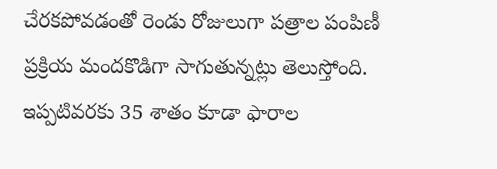చేరకపోవడంతో రెండు రోజులుగా పత్రాల పంపిణీ ప్రక్రియ మందకొడిగా సాగుతున్నట్లు తెలుస్తోంది. ఇప్పటివరకు 35 శాతం కూడా ఫారాల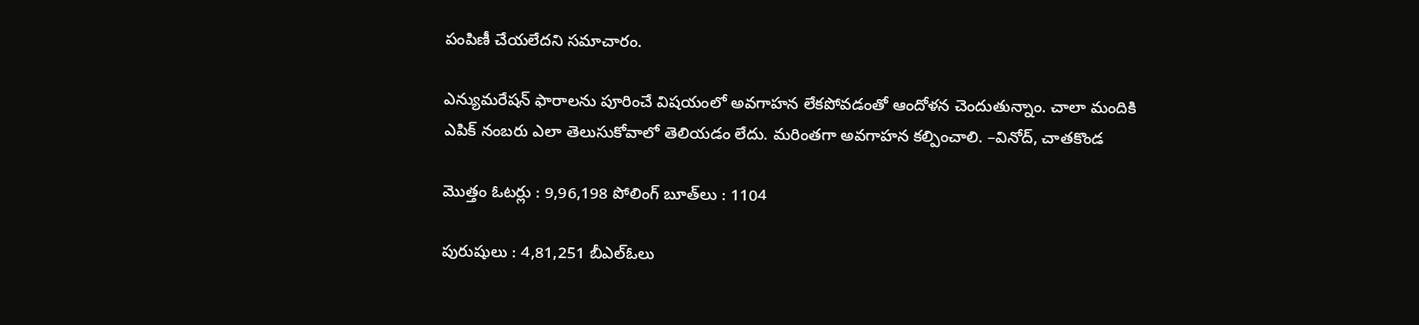పంపిణీ చేయలేదని సమాచారం.

ఎన్యుమరేషన్‌ ఫారాలను పూరించే విషయంలో అవగాహన లేకపోవడంతో ఆందోళన చెందుతున్నాం. చాలా మందికి ఎపిక్‌ నంబరు ఎలా తెలుసుకోవాలో తెలియడం లేదు. మరింతగా అవగాహన కల్పించాలి. –వినోద్‌, చాతకొండ

మొత్తం ఓటర్లు : 9,96,198 పోలింగ్‌ బూత్‌లు : 1104

పురుషులు : 4,81,251 బీఎల్‌ఓలు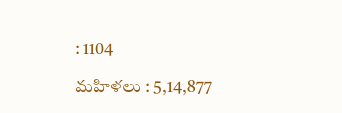: 1104

మహిళలు : 5,14,877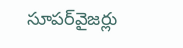సూపర్‌వైజర్లు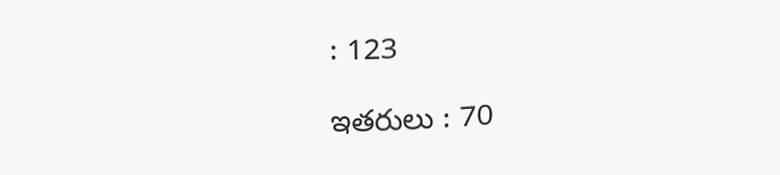: 123

ఇతరులు : 70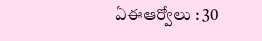ఏఈఆర్వోలు : 30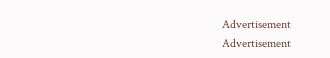Advertisement
Advertisement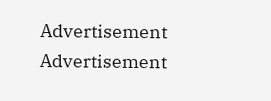Advertisement
Advertisement